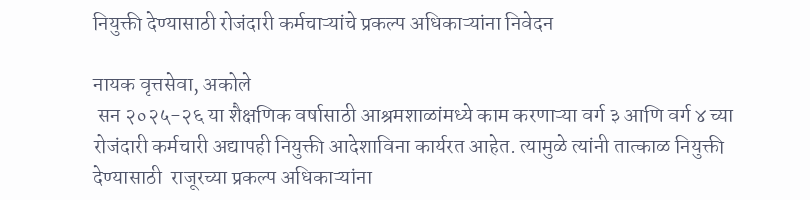नियुक्ती देण्यासाठी रोजंदारी कर्मचाऱ्यांचे प्रकल्प अधिकाऱ्यांना निवेदन

नायक वृत्तसेवा, अकोले
 सन २०२५-२६ या शैक्षणिक वर्षासाठी आश्रमशाळांमध्ये काम करणाऱ्या वर्ग ३ आणि वर्ग ४ च्या रोजंदारी कर्मचारी अद्यापही नियुक्ती आदेशाविना कार्यरत आहेत. त्यामुळे त्यांनी तात्काळ नियुक्ती देण्यासाठी  राजूरच्या प्रकल्प अधिकाऱ्यांना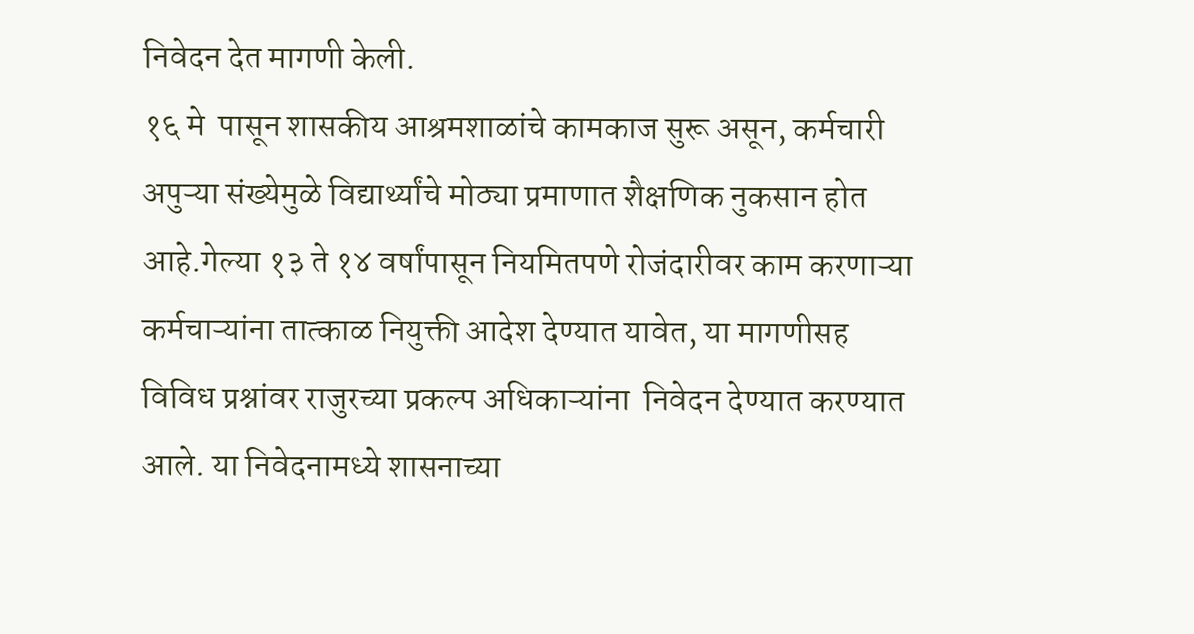निवेदन देत मागणी केली.
१६ मे  पासून शासकीय आश्रमशाळांचे कामकाज सुरू असून, कर्मचारी अपुऱ्या संख्येमुळे विद्यार्थ्यांचे मोठ्या प्रमाणात शैक्षणिक नुकसान होत आहे.गेल्या १३ ते १४ वर्षांपासून नियमितपणे रोजंदारीवर काम करणाऱ्या कर्मचाऱ्यांना तात्काळ नियुक्ती आदेश देण्यात यावेत, या मागणीसह विविध प्रश्नांवर राजुरच्या प्रकल्प अधिकाऱ्यांना  निवेदन देण्यात करण्यात आले. या निवेदनामध्ये शासनाच्या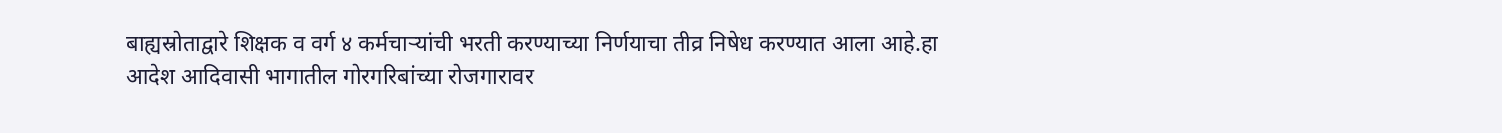बाह्यस्रोताद्वारे शिक्षक व वर्ग ४ कर्मचार्‍यांची भरती करण्याच्या निर्णयाचा तीव्र निषेध करण्यात आला आहे.हा आदेश आदिवासी भागातील गोरगरिबांच्या रोजगारावर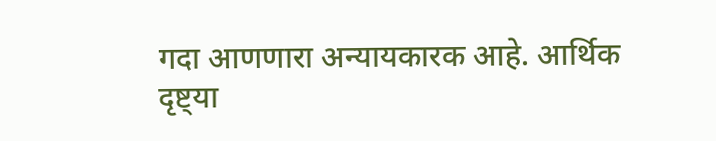गदा आणणारा अन्यायकारक आहे. आर्थिक दृष्ट्या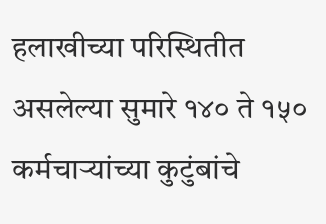हलाखीच्या परिस्थितीत असलेल्या सुमारे १४० ते १५० कर्मचाऱ्यांच्या कुटुंबांचे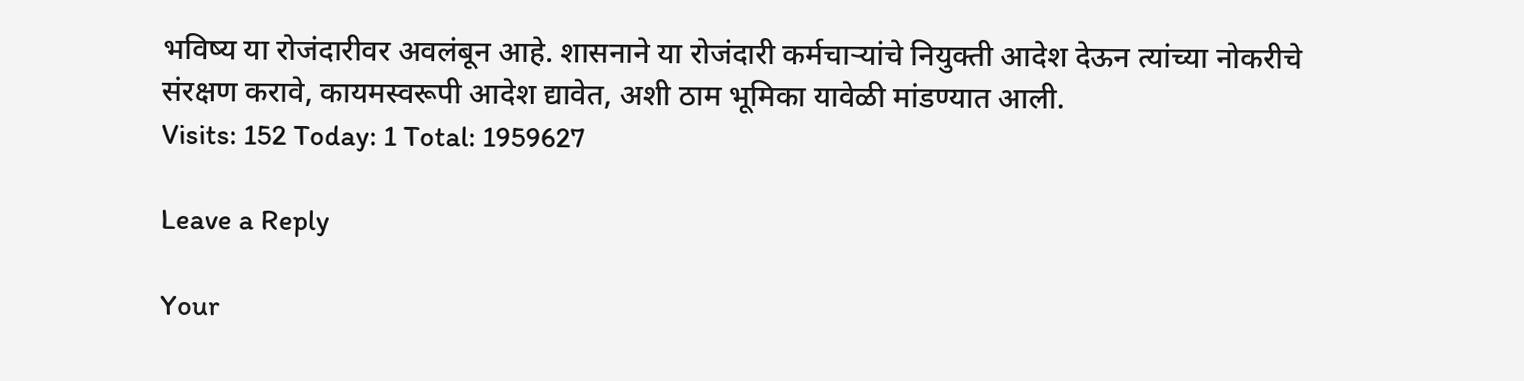भविष्य या रोजंदारीवर अवलंबून आहे. शासनाने या रोजंदारी कर्मचाऱ्यांचे नियुक्ती आदेश देऊन त्यांच्या नोकरीचे संरक्षण करावे, कायमस्वरूपी आदेश द्यावेत, अशी ठाम भूमिका यावेळी मांडण्यात आली.
Visits: 152 Today: 1 Total: 1959627

Leave a Reply

Your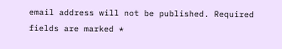email address will not be published. Required fields are marked *